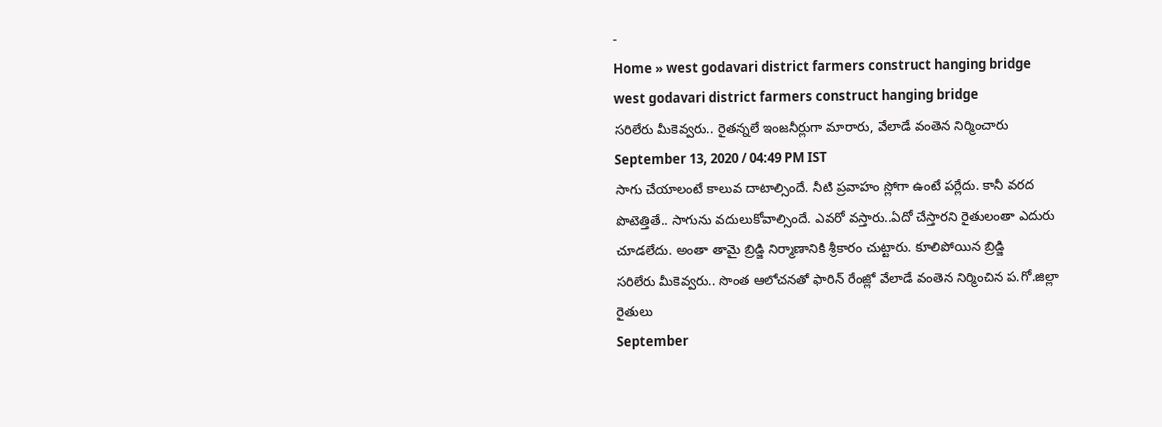-
Home » west godavari district farmers construct hanging bridge
west godavari district farmers construct hanging bridge
సరిలేరు మీకెవ్వరు.. రైతన్నలే ఇంజనీర్లుగా మారారు, వేలాడే వంతెన నిర్మించారు
September 13, 2020 / 04:49 PM IST
సాగు చేయాలంటే కాలువ దాటాల్సిందే. నీటి ప్రవాహం స్లోగా ఉంటే పర్లేదు. కానీ వరద పొటెత్తితే.. సాగును వదులుకోవాల్సిందే. ఎవరో వస్తారు..ఏదో చేస్తారని రైతులంతా ఎదురు చూడలేదు. అంతా తామై బ్రిడ్జి నిర్మాణానికి శ్రీకారం చుట్టారు. కూలిపోయిన బ్రిడ్జి
సరిలేరు మీకెవ్వరు.. సొంత ఆలోచనతో ఫారిన్ రేంజ్లో వేలాడే వంతెన నిర్మించిన ప.గో.జిల్లా రైతులు
September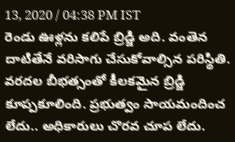13, 2020 / 04:38 PM IST
రెండు ఊళ్లను కలిపే బ్రిడ్జి అది. వంతెన దాటితేనే వరిసాగు చేసుకోవాల్సిన పరిస్థితి. వరదల బీభత్సంతో కీలకమైన బ్రిడ్జి కూప్పకూలింది. ప్రభుత్వం సాయమందించ లేదు.. అధికారులు చొరవ చూప లేదు.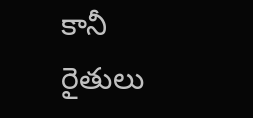కానీ రైతులు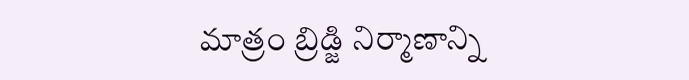మాత్రం బ్రిడ్జి నిర్మాణాన్ని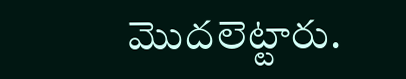మొదలెట్టారు.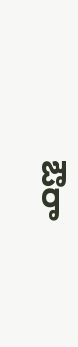ఔరా